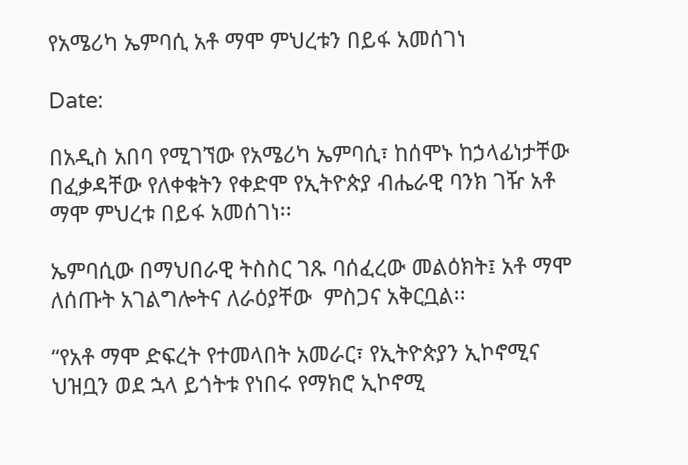የአሜሪካ ኤምባሲ አቶ ማሞ ምህረቱን በይፋ አመሰገነ

Date:

በአዲስ አበባ የሚገኘው የአሜሪካ ኤምባሲ፣ ከሰሞኑ ከኃላፊነታቸው በፈቃዳቸው የለቀቁትን የቀድሞ የኢትዮጵያ ብሔራዊ ባንክ ገዥ አቶ ማሞ ምህረቱ በይፋ አመሰገነ፡፡

ኤምባሲው በማህበራዊ ትስስር ገጹ ባሰፈረው መልዕክት፤ አቶ ማሞ ለሰጡት አገልግሎትና ለራዕያቸው  ምስጋና አቅርቧል፡፡

“የአቶ ማሞ ድፍረት የተመላበት አመራር፣ የኢትዮጵያን ኢኮኖሚና ህዝቧን ወደ ኋላ ይጎትቱ የነበሩ የማክሮ ኢኮኖሚ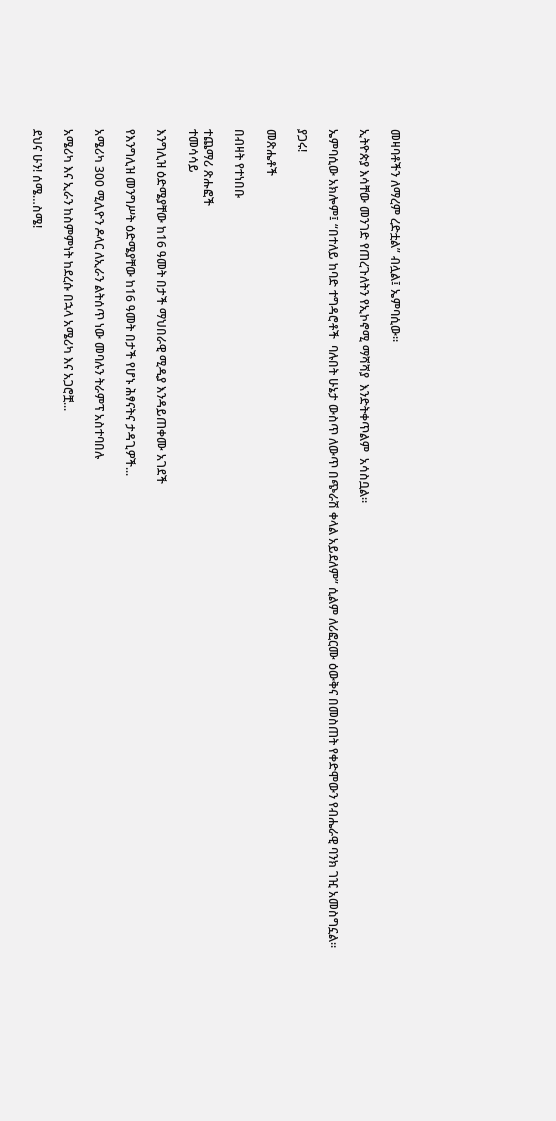መዛባቶችን ለማረም ረድቷል” ብሏል፤ ኤምባሲው።

ኢትዮጵያ እሳቸው መንገድ የጠረጉለትን የኢኮኖሚ ማሻሻያ  እንድትቀጥልም  አሳስቧል።

ኤምባሲው አክሎም፤ “በተለይ ከባድ ተግዳሮቶች  ባሉበት ሁኔታ ውስጥ ለውጥ በጭራሽ ቀላል አይደለም” ሲልም ለሪፎርሙ ዕውቅና በመስጠት የቀድሞውን የብሔራዊ ባንክ ገዢ አመስግኗል፡፡

ያጋሩ!

መጽሔቶች

በብዛት የተነበቡ

ተጨማሪ ጽሑፎች
ተመሳሳይ

እንግሊዝ ዕድሜያቸው ከ16 ዓመት በታች ማህበራዊ ሚዲያ እንዳይጠቀሙ አገደች

የእንግሊዝ መንግሥት ዕድሜያቸው ከ16 ዓመት በታች የሆኑ ሕፃናትና ታዳጊዎች...

አሜሪካ 300 ሚሊዮን ዶላር ለኢራን ልትሰጥ ነው መባሉን ትራምፕ አስተባበሉ

አሜሪካ እና ኢራን ከስምምነት ከደረሱ በኋላ አሜሪካ እና አጋሮቿ...

ደህና ሁን! ሰሜ…ስሜ!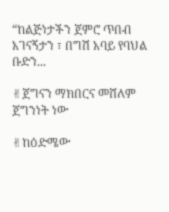“ከልጅነታችን ጀምሮ ጥበብ አገናኝታን ፣ በግሽ አባይ የባህል ቡድን...

✌ጀግናን ማክበርና መሸለም ጀግንነት ነው

✌ከዕድሜው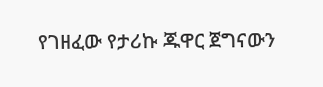የገዘፈው የታሪኩ ጁዋር ጀግናውን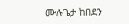ሙሉጌታ ከበደን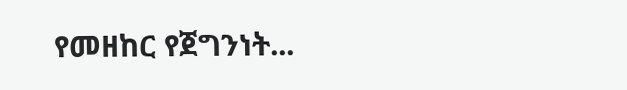የመዘከር የጀግንነት...